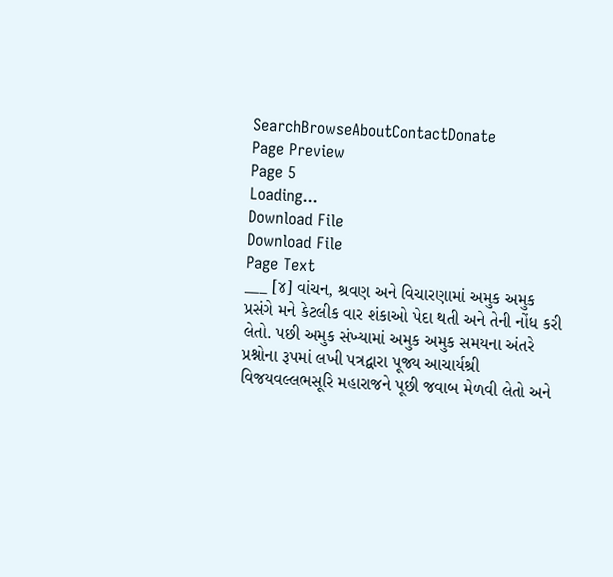SearchBrowseAboutContactDonate
Page Preview
Page 5
Loading...
Download File
Download File
Page Text
___ [૪] વાંચન, શ્રવણ અને વિચારણામાં અમુક અમુક પ્રસંગે મને કેટલીક વાર શંકાઓ પેદા થતી અને તેની નોંધ કરી લેતો. પછી અમુક સંખ્યામાં અમુક અમુક સમયના અંતરે પ્રશ્નોના રૂપમાં લખી પત્રદ્વારા પૂજ્ય આચાર્યશ્રી વિજયવલ્લભસૂરિ મહારાજને પૂછી જવાબ મેળવી લેતો અને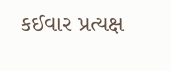કઈવાર પ્રત્યક્ષ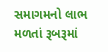સમાગમનો લાભ મળતાં રૂબરૂમાં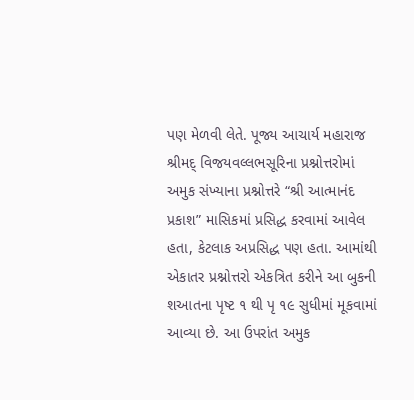પણ મેળવી લેતે. પૂજ્ય આચાર્ય મહારાજ શ્રીમદ્ વિજયવલ્લભસૂરિના પ્રશ્નોત્તરોમાં અમુક સંખ્યાના પ્રશ્નોત્તરે “શ્રી આત્માનંદ પ્રકાશ” માસિકમાં પ્રસિદ્ધ કરવામાં આવેલ હતા, કેટલાક અપ્રસિદ્ધ પણ હતા. આમાંથી એકાતર પ્રશ્નોત્તરો એકત્રિત કરીને આ બુકની શઆતના પૃષ્ટ ૧ થી પૃ ૧૯ સુધીમાં મૂકવામાં આવ્યા છે. આ ઉપરાંત અમુક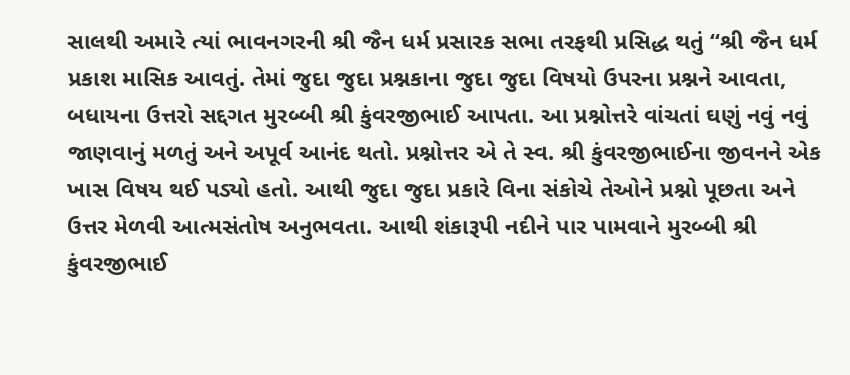સાલથી અમારે ત્યાં ભાવનગરની શ્રી જૈન ધર્મ પ્રસારક સભા તરફથી પ્રસિદ્ધ થતું “શ્રી જૈન ધર્મ પ્રકાશ માસિક આવતું. તેમાં જુદા જુદા પ્રશ્નકાના જુદા જુદા વિષયો ઉપરના પ્રશ્નને આવતા, બધાયના ઉત્તરો સદ્દગત મુરબ્બી શ્રી કુંવરજીભાઈ આપતા. આ પ્રશ્નોત્તરે વાંચતાં ઘણું નવું નવું જાણવાનું મળતું અને અપૂર્વ આનંદ થતો. પ્રશ્નોત્તર એ તે સ્વ. શ્રી કુંવરજીભાઈના જીવનને એક ખાસ વિષય થઈ પડ્યો હતો. આથી જુદા જુદા પ્રકારે વિના સંકોચે તેઓને પ્રશ્નો પૂછતા અને ઉત્તર મેળવી આત્મસંતોષ અનુભવતા. આથી શંકારૂપી નદીને પાર પામવાને મુરબ્બી શ્રી કુંવરજીભાઈ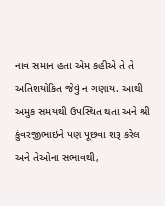નાવ સમાન હતા એમ કહીએ તે તે અતિશયોકિત જેવું ન ગણાય. આથી અમુક સમયથી ઉપસ્થિત થતા અને શ્રી કુંવરજીભાઇને પણ પૂછવા શરૂ કરેલ અને તેઓના સભાવથી,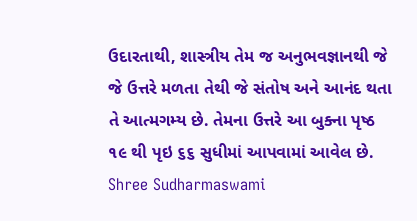ઉદારતાથી, શાસ્ત્રીય તેમ જ અનુભવજ્ઞાનથી જે જે ઉત્તરે મળતા તેથી જે સંતોષ અને આનંદ થતા તે આત્મગમ્ય છે. તેમના ઉત્તરે આ બુક્ના પૃષ્ઠ ૧૯ થી પૃઇ ૬૬ સુધીમાં આપવામાં આવેલ છે. Shree Sudharmaswami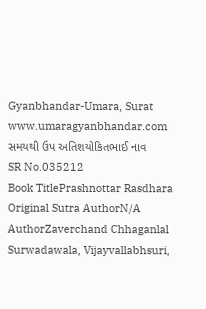Gyanbhandar-Umara, Surat www.umaragyanbhandar.com સમયથી ઉપ અતિશયોકિતભાઈ નાવ
SR No.035212
Book TitlePrashnottar Rasdhara
Original Sutra AuthorN/A
AuthorZaverchand Chhaganlal Surwadawala, Vijayvallabhsuri,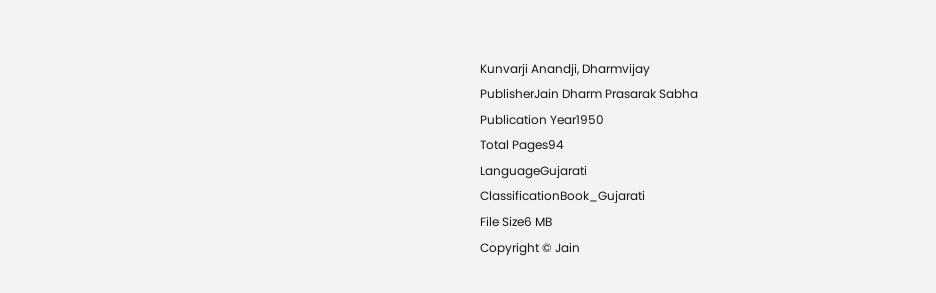Kunvarji Anandji, Dharmvijay
PublisherJain Dharm Prasarak Sabha
Publication Year1950
Total Pages94
LanguageGujarati
ClassificationBook_Gujarati
File Size6 MB
Copyright © Jain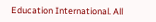Education International. All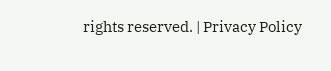rights reserved. | Privacy Policy